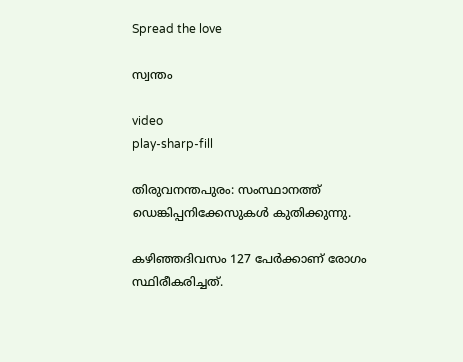Spread the love

സ്വന്തം

video
play-sharp-fill

തിരുവനന്തപുരം: സംസ്ഥാനത്ത് ഡെങ്കിപ്പനിക്കേസുകള്‍ കുതിക്കുന്നു.

കഴിഞ്ഞദിവസം 127 പേര്‍ക്കാണ് രോഗം സ്ഥിരീകരിച്ചത്.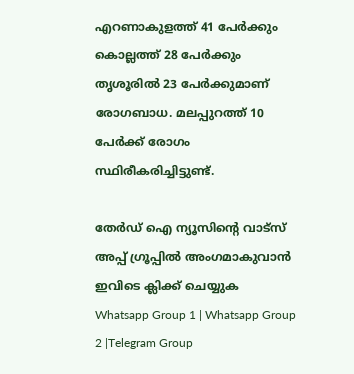എറണാകുളത്ത് 41 പേര്‍ക്കും കൊല്ലത്ത് 28 പേര്‍ക്കും തൃശൂരില്‍ 23 പേര്‍ക്കുമാണ് രോഗബാധ. മലപ്പുറത്ത് 10 പേര്‍ക്ക് രോഗം സ്ഥിരീകരിച്ചിട്ടുണ്ട്.

തേർഡ് ഐ ന്യൂസിന്റെ വാട്സ് അപ്പ് ഗ്രൂപ്പിൽ അംഗമാകുവാൻ ഇവിടെ ക്ലിക്ക് ചെയ്യുക
Whatsapp Group 1 | Whatsapp Group 2 |Telegram Group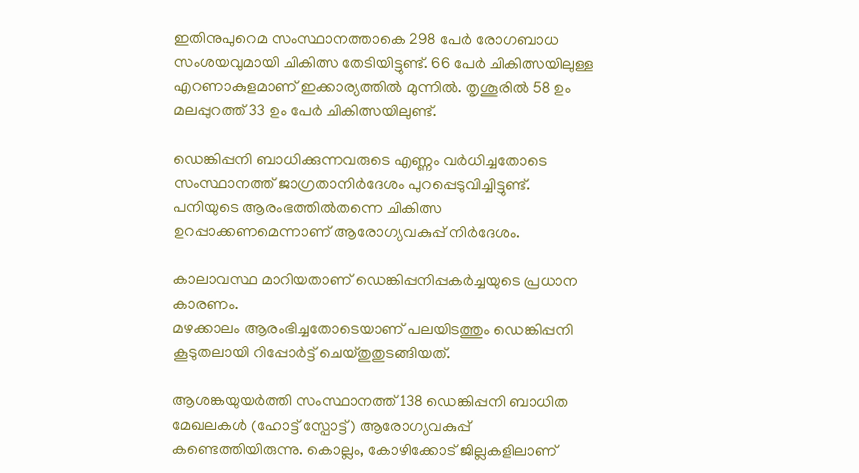ഇതിനുപുറെമ സംസ്ഥാനത്താകെ 298 പേര്‍ രോഗബാധ സംശയവുമായി ചികിത്സ തേടിയിട്ടുണ്ട്. 66 പേര്‍ ചികിത്സയിലുള്ള എറണാകുളമാണ് ഇക്കാര്യത്തില്‍ മുന്നില്‍. തൃശൂരില്‍ 58 ഉം മലപ്പുറത്ത് 33 ഉം പേര്‍ ചികിത്സയിലുണ്ട്.

ഡെങ്കിപ്പനി ബാധിക്കുന്നവരുടെ എണ്ണം വര്‍ധിച്ചതോടെ സംസ്ഥാനത്ത് ജാഗ്രതാനിര്‍ദേശം പുറപ്പെടുവിച്ചിട്ടുണ്ട്. പനിയുടെ ആരംഭത്തില്‍തന്നെ ചികിത്സ ഉറപ്പാക്കണമെന്നാണ് ആരോഗ്യവകുപ്പ് നിര്‍ദേശം.

കാലാവസ്ഥ മാറിയതാണ് ഡെങ്കിപ്പനിപ്പകര്‍ച്ചയുടെ പ്രധാന കാരണം.
മഴക്കാലം ആരംഭിച്ചതോടെയാണ് പലയിടത്തും ഡെങ്കിപ്പനി കൂടുതലായി റിപ്പോര്‍ട്ട് ചെയ്തുതുടങ്ങിയത്.

ആശങ്കയുയര്‍ത്തി സംസ്ഥാനത്ത് 138 ഡെങ്കിപ്പനി ബാധിത മേഖലകള്‍ (ഹോട്ട് സ്പോട്ട്) ആരോഗ്യവകുപ്പ് കണ്ടെത്തിയിരുന്നു. കൊല്ലം, കോഴിക്കോട് ജില്ലകളിലാണ്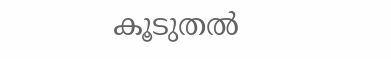കൂടുതല്‍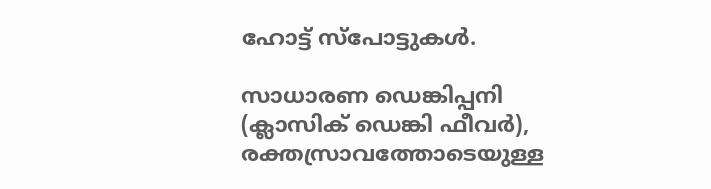ഹോട്ട് സ്‌പോട്ടുകള്‍.

സാധാരണ ഡെങ്കിപ്പനി (ക്ലാസിക് ഡെങ്കി ഫീവര്‍), രക്തസ്രാവത്തോടെയുള്ള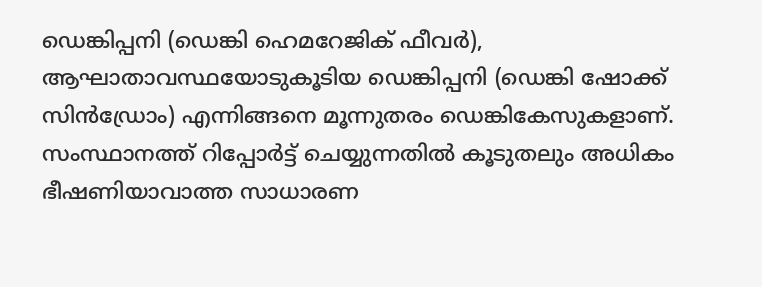ഡെങ്കിപ്പനി (ഡെങ്കി ഹെമറേജിക് ഫീവര്‍), ആഘാതാവസ്ഥയോടുകൂടിയ ഡെങ്കിപ്പനി (ഡെങ്കി ഷോക്ക് സിന്‍ഡ്രോം) എന്നിങ്ങനെ മൂന്നുതരം ഡെങ്കികേസുകളാണ്. സംസ്ഥാനത്ത് റിപ്പോര്‍ട്ട് ചെയ്യുന്നതില്‍ കൂടുതലും അധികം ഭീഷണിയാവാത്ത സാധാരണ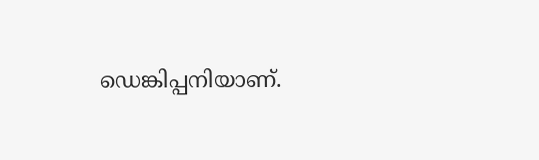ഡെങ്കിപ്പനിയാണ്.